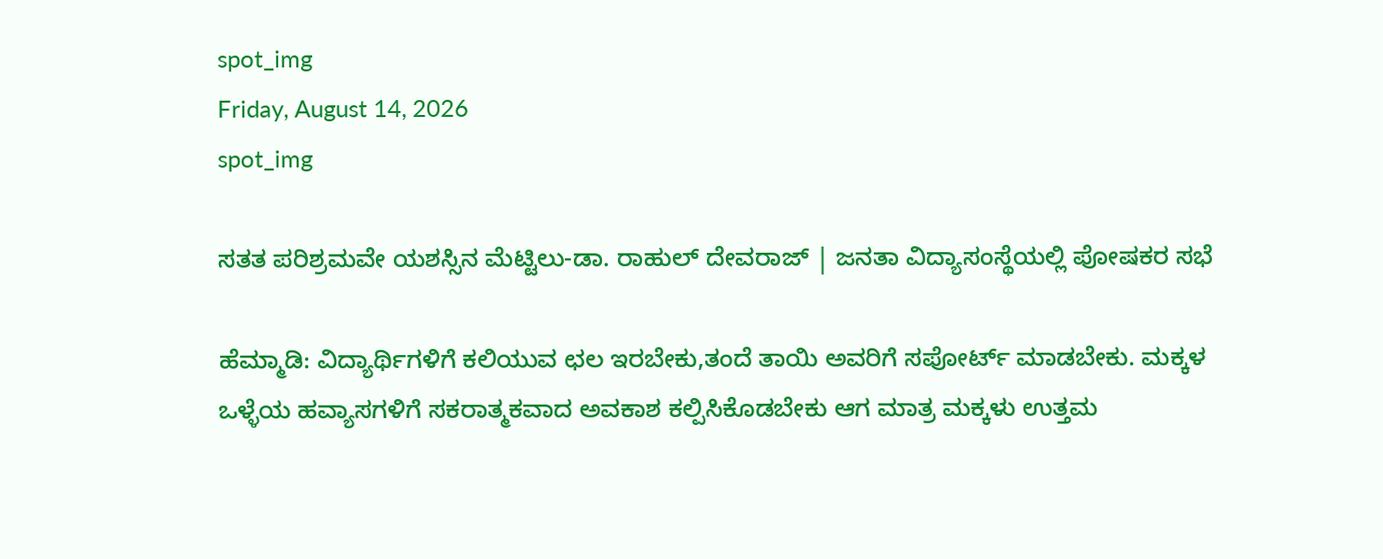spot_img
Friday, August 14, 2026
spot_img

ಸತತ ಪರಿಶ್ರಮವೇ ಯಶಸ್ಸಿನ ಮೆಟ್ಟಿಲು-ಡಾ. ರಾಹುಲ್ ದೇವರಾಜ್ | ಜನತಾ ವಿದ್ಯಾಸಂಸ್ಥೆಯಲ್ಲಿ ಪೋಷಕರ ಸಭೆ

ಹೆಮ್ಮಾಡಿ: ವಿದ್ಯಾರ್ಥಿಗಳಿಗೆ ಕಲಿಯುವ ಛಲ ಇರಬೇಕು,ತಂದೆ ತಾಯಿ ಅವರಿಗೆ ಸಪೋರ್ಟ್ ಮಾಡಬೇಕು. ಮಕ್ಕಳ ಒಳ್ಳೆಯ ಹವ್ಯಾಸಗಳಿಗೆ ಸಕರಾತ್ಮಕವಾದ ಅವಕಾಶ ಕಲ್ಪಿಸಿಕೊಡಬೇಕು ಆಗ ಮಾತ್ರ ಮಕ್ಕಳು ಉತ್ತಮ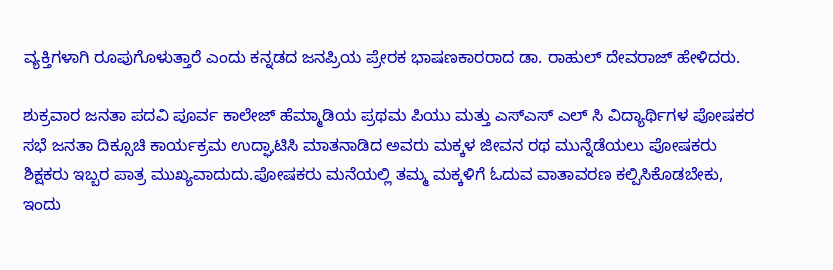ವ್ಯಕ್ತಿಗಳಾಗಿ ರೂಪುಗೊಳುತ್ತಾರೆ ಎಂದು ಕನ್ನಡದ ಜನಪ್ರಿಯ ಪ್ರೇರಕ ಭಾಷಣಕಾರರಾದ ಡಾ. ರಾಹುಲ್ ದೇವರಾಜ್ ಹೇಳಿದರು.

ಶುಕ್ರವಾರ ಜನತಾ ಪದವಿ ಪೂರ್ವ ಕಾಲೇಜ್ ಹೆಮ್ಮಾಡಿಯ ಪ್ರಥಮ ಪಿಯು ಮತ್ತು ಎಸ್‌ಎಸ್ ಎಲ್ ಸಿ ವಿದ್ಯಾರ್ಥಿಗಳ ಪೋಷಕರ ಸಭೆ ಜನತಾ ದಿಕ್ಸೂಚಿ ಕಾರ್ಯಕ್ರಮ ಉದ್ಘಾಟಿಸಿ ಮಾತನಾಡಿದ ಅವರು ಮಕ್ಕಳ ಜೀವನ ರಥ ಮುನ್ನೆಡೆಯಲು ಪೋಷಕರು ಶಿಕ್ಷಕರು ಇಬ್ಬರ ಪಾತ್ರ ಮುಖ್ಯವಾದುದು.ಪೋಷಕರು ಮನೆಯಲ್ಲಿ ತಮ್ಮ ಮಕ್ಕಳಿಗೆ ಓದುವ ವಾತಾವರಣ ಕಲ್ಪಿಸಿಕೊಡಬೇಕು, ಇಂದು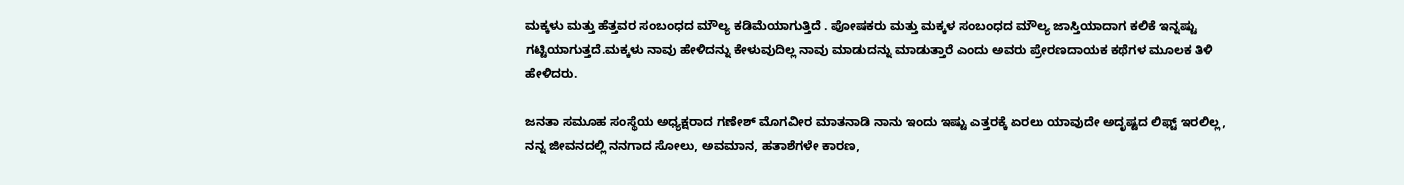ಮಕ್ಕಳು ಮತ್ತು ಹೆತ್ತವರ ಸಂಬಂಧದ ಮೌಲ್ಯ ಕಡಿಮೆಯಾಗುತ್ತಿದೆ . ಪೋಷಕರು ಮತ್ತು ಮಕ್ಕಳ ಸಂಬಂಧದ ಮೌಲ್ಯ ಜಾಸ್ತಿಯಾದಾಗ ಕಲಿಕೆ ಇನ್ನಷ್ಟು ಗಟ್ಟಿಯಾಗುತ್ತದೆ.ಮಕ್ಕಳು ನಾವು ಹೇಳಿದನ್ನು ಕೇಳುವುದಿಲ್ಲ ನಾವು ಮಾಡುದನ್ನು ಮಾಡುತ್ತಾರೆ ಎಂದು ಅವರು ಪ್ರೇರಣದಾಯಕ ಕಥೆಗಳ ಮೂಲಕ ತಿಳಿ ಹೇಳಿದರು.

ಜನತಾ ಸಮೂಹ ಸಂಸ್ಥೆಯ ಅಧ್ಯಕ್ಷರಾದ ಗಣೇಶ್ ಮೊಗವೀರ ಮಾತನಾಡಿ ನಾನು ಇಂದು ಇಷ್ಟು ಎತ್ತರಕ್ಕೆ ಏರಲು ಯಾವುದೇ ಅದೃಷ್ಟದ ಲಿಫ್ಟ್ ಇರಲಿಲ್ಲ, ನನ್ನ ಜೀವನದಲ್ಲಿ ನನಗಾದ ಸೋಲು, ಅವಮಾನ, ಹತಾಶೆಗಳೇ ಕಾರಣ,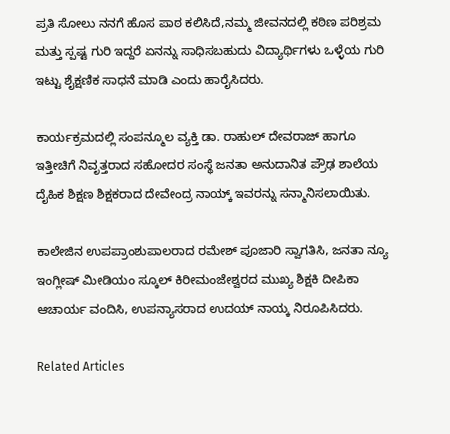ಪ್ರತಿ ಸೋಲು ನನಗೆ ಹೊಸ ಪಾಠ ಕಲಿಸಿದೆ,ನಮ್ಮ ಜೀವನದಲ್ಲಿ ಕಠಿಣ ಪರಿಶ್ರಮ ಮತ್ತು ಸ್ಪಷ್ಟ ಗುರಿ ಇದ್ದರೆ ಏನನ್ನು ಸಾಧಿಸಬಹುದು ವಿದ್ಯಾರ್ಥಿಗಳು ಒಳ್ಳೆಯ ಗುರಿ ಇಟ್ಟು ಶೈಕ್ಷಣಿಕ ಸಾಧನೆ ಮಾಡಿ ಎಂದು ಹಾರೈಸಿದರು.

ಕಾರ್ಯಕ್ರಮದಲ್ಲಿ ಸಂಪನ್ಮೂಲ ವ್ಯಕ್ತಿ ಡಾ. ರಾಹುಲ್ ದೇವರಾಜ್ ಹಾಗೂ ಇತ್ತೀಚಿಗೆ ನಿವೃತ್ತರಾದ ಸಹೋದರ ಸಂಸ್ಥೆ ಜನತಾ ಅನುದಾನಿತ ಪ್ರೌಢ ಶಾಲೆಯ ದೈಹಿಕ ಶಿಕ್ಷಣ ಶಿಕ್ಷಕರಾದ ದೇವೇಂದ್ರ ನಾಯ್ಕ್ ಇವರನ್ನು ಸನ್ಮಾನಿಸಲಾಯಿತು.

ಕಾಲೇಜಿನ ಉಪಪ್ರಾಂಶುಪಾಲರಾದ ರಮೇಶ್ ಪೂಜಾರಿ ಸ್ವಾಗತಿಸಿ, ಜನತಾ ನ್ಯೂ ಇಂಗ್ಲೀಷ್ ಮೀಡಿಯಂ ಸ್ಕೂಲ್ ಕಿರೀಮಂಜೇಶ್ವರದ ಮುಖ್ಯ ಶಿಕ್ಷಕಿ ದೀಪಿಕಾ ಆಚಾರ್ಯ ವಂದಿಸಿ, ಉಪನ್ಯಾಸರಾದ ಉದಯ್ ನಾಯ್ಕ ನಿರೂಪಿಸಿದರು.

Related Articles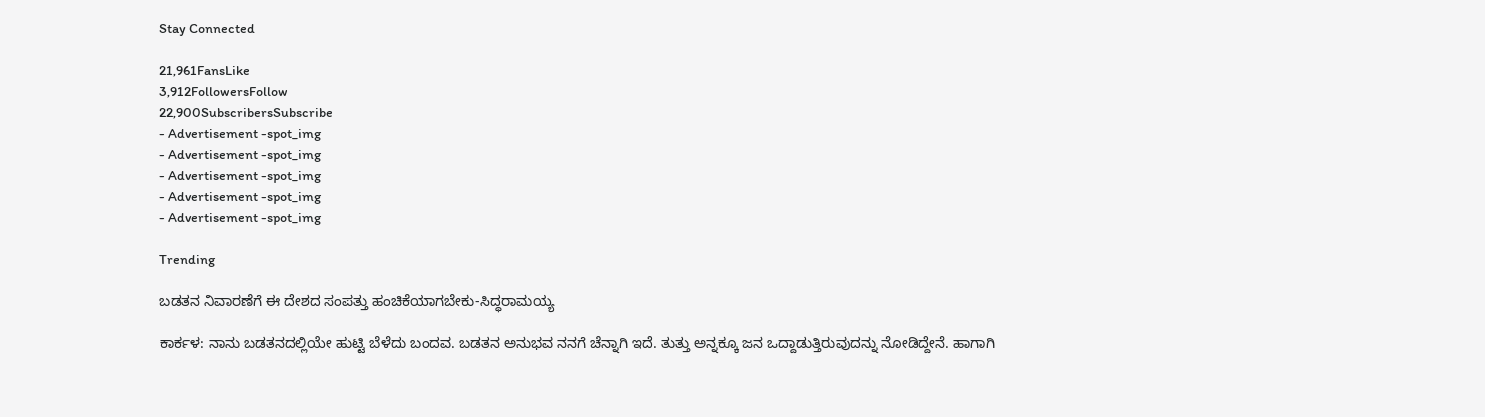Stay Connected

21,961FansLike
3,912FollowersFollow
22,900SubscribersSubscribe
- Advertisement -spot_img
- Advertisement -spot_img
- Advertisement -spot_img
- Advertisement -spot_img
- Advertisement -spot_img

Trending

ಬಡತನ ನಿವಾರಣೆಗೆ ಈ ದೇಶದ ಸಂಪತ್ತು ಹಂಚಿಕೆಯಾಗಬೇಕು-ಸಿದ್ಧರಾಮಯ್ಯ

ಕಾರ್ಕಳ: ನಾನು ಬಡತನದಲ್ಲಿಯೇ ಹುಟ್ಟಿ ಬೆಳೆದು ಬಂದವ. ಬಡತನ ಅನುಭವ ನನಗೆ ಚೆನ್ನಾಗಿ ಇದೆ. ತುತ್ತು ಅನ್ನಕ್ಕೂ ಜನ ಒದ್ದಾಡುತ್ತಿರುವುದನ್ನು ನೋಡಿದ್ದೇನೆ. ಹಾಗಾಗಿ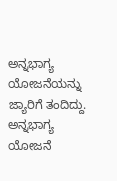ಅನ್ನಭಾಗ್ಯ ಯೋಜನೆಯನ್ನು ಜ್ಯಾರಿಗೆ ತಂದಿದ್ದು. ಅನ್ನಭಾಗ್ಯ ಯೋಜನೆ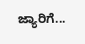ಜ್ಯಾರಿಗೆ...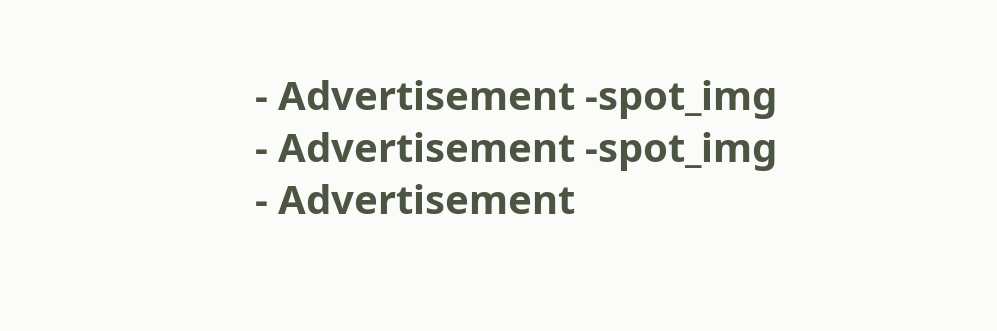- Advertisement -spot_img
- Advertisement -spot_img
- Advertisement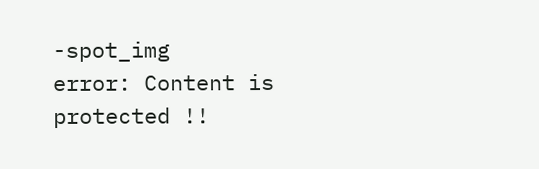-spot_img
error: Content is protected !!